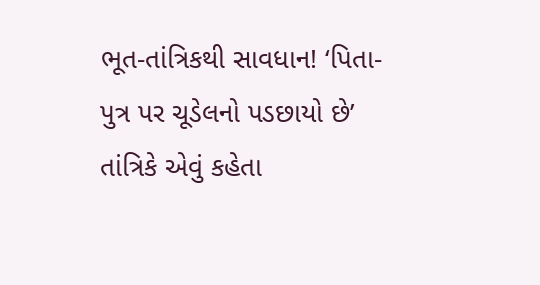ભૂત-તાંત્રિકથી સાવધાન! ‘પિતા-પુત્ર પર ચૂડેલનો પડછાયો છે’ તાંત્રિકે એવું કહેતા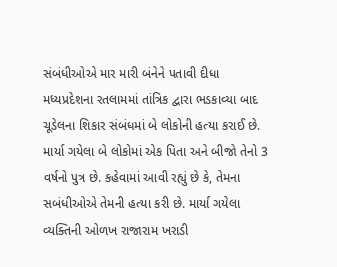સંબંધીઓએ માર મારી બંનેને પતાવી દીધા
મધ્યપ્રદેશના રતલામમાં તાંત્રિક દ્વારા ભડકાવ્યા બાદ ચૂડેલના શિકાર સંબંધમાં બે લોકોની હત્યા કરાઈ છે. માર્યા ગયેલા બે લોકોમાં એક પિતા અને બીજો તેનો 3 વર્ષનો પુત્ર છે. કહેવામાં આવી રહ્યું છે કે, તેમના સબંધીઓએ તેમની હત્યા કરી છે. માર્યા ગયેલા વ્યક્તિની ઓળખ રાજારામ ખરાડી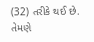(32) તરીકે થઈ છે. તેમણે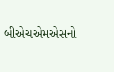બીએચએમએસનો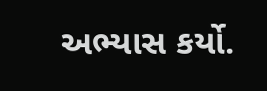અભ્યાસ કર્યો.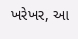ખરેખર, આ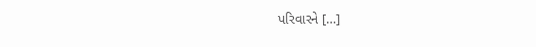પરિવારને […]